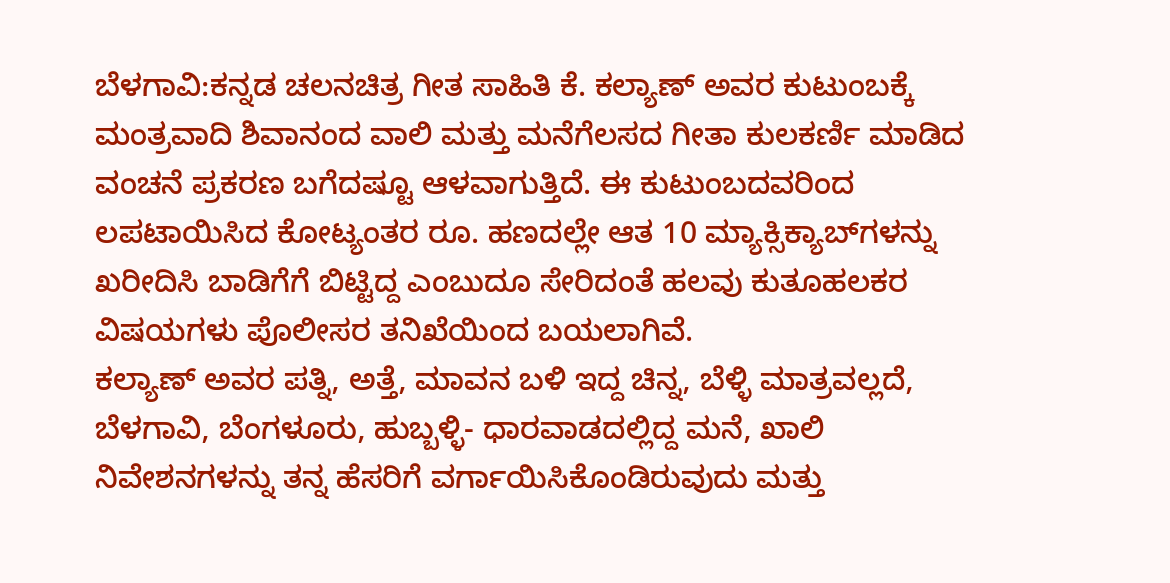ಬೆಳಗಾವಿ:ಕನ್ನಡ ಚಲನಚಿತ್ರ ಗೀತ ಸಾಹಿತಿ ಕೆ. ಕಲ್ಯಾಣ್ ಅವರ ಕುಟುಂಬಕ್ಕೆ ಮಂತ್ರವಾದಿ ಶಿವಾನಂದ ವಾಲಿ ಮತ್ತು ಮನೆಗೆಲಸದ ಗೀತಾ ಕುಲಕರ್ಣಿ ಮಾಡಿದ ವಂಚನೆ ಪ್ರಕರಣ ಬಗೆದಷ್ಟೂ ಆಳವಾಗುತ್ತಿದೆ. ಈ ಕುಟುಂಬದವರಿಂದ ಲಪಟಾಯಿಸಿದ ಕೋಟ್ಯಂತರ ರೂ. ಹಣದಲ್ಲೇ ಆತ 10 ಮ್ಯಾಕ್ಸಿಕ್ಯಾಬ್‌ಗಳನ್ನು ಖರೀದಿಸಿ ಬಾಡಿಗೆಗೆ ಬಿಟ್ಟಿದ್ದ ಎಂಬುದೂ ಸೇರಿದಂತೆ ಹಲವು ಕುತೂಹಲಕರ ವಿಷಯಗಳು ಪೊಲೀಸರ ತನಿಖೆಯಿಂದ ಬಯಲಾಗಿವೆ.
ಕಲ್ಯಾಣ್ ಅವರ ಪತ್ನಿ, ಅತ್ತೆ, ಮಾವನ ಬಳಿ ಇದ್ದ ಚಿನ್ನ, ಬೆಳ್ಳಿ ಮಾತ್ರವಲ್ಲದೆ, ಬೆಳಗಾವಿ, ಬೆಂಗಳೂರು, ಹುಬ್ಬಳ್ಳಿ- ಧಾರವಾಡದಲ್ಲಿದ್ದ ಮನೆ, ಖಾಲಿ ನಿವೇಶನಗಳನ್ನು ತನ್ನ ಹೆಸರಿಗೆ ವರ್ಗಾಯಿಸಿಕೊಂಡಿರುವುದು ಮತ್ತು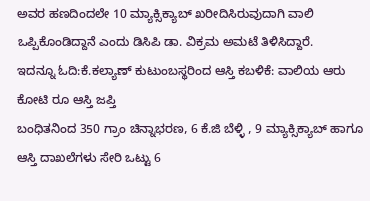ಅವರ ಹಣದಿಂದಲೇ 10 ಮ್ಯಾಕ್ಸಿಕ್ಯಾಬ್ ಖರೀದಿಸಿರುವುದಾಗಿ ವಾಲಿ ಒಪ್ಪಿಕೊಂಡಿದ್ದಾನೆ ಎಂದು ಡಿಸಿಪಿ ಡಾ. ವಿಕ್ರಮ ಅಮಟೆ ತಿಳಿಸಿದ್ದಾರೆ.
ಇದನ್ನೂ ಓದಿ:ಕೆ.ಕಲ್ಯಾಣ್ ಕುಟುಂಬಸ್ಥರಿಂದ ಆಸ್ತಿ ಕಬಳಿಕೆ: ವಾಲಿಯ ಆರು ಕೋಟಿ ರೂ ಆಸ್ತಿ ಜಪ್ತಿ
ಬಂಧಿತನಿಂದ 350 ಗ್ರಾಂ ಚಿನ್ನಾಭರಣ, 6 ಕೆ.ಜಿ ಬೆಳ್ಳಿ , 9 ಮ್ಯಾಕ್ಸಿಕ್ಯಾಬ್ ಹಾಗೂ ಆಸ್ತಿ ದಾಖಲೆಗಳು ಸೇರಿ ಒಟ್ಟು 6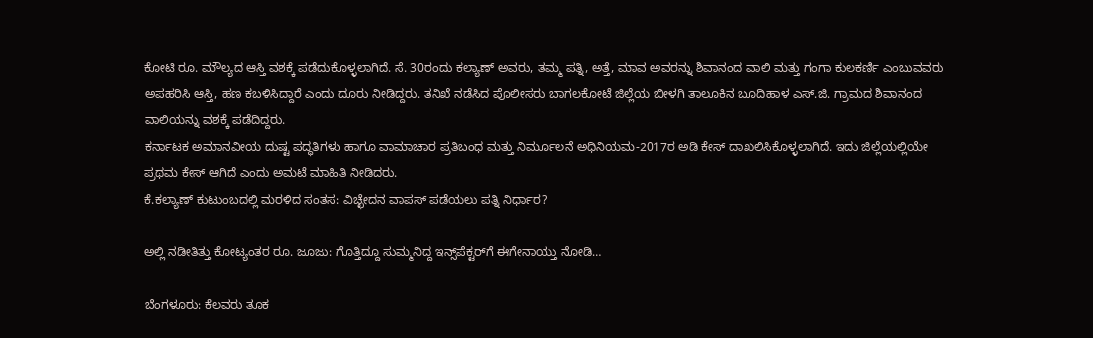ಕೋಟಿ ರೂ. ಮೌಲ್ಯದ ಆಸ್ತಿ ವಶಕ್ಕೆ ಪಡೆದುಕೊಳ್ಳಲಾಗಿದೆ. ಸೆ. 30ರಂದು ಕಲ್ಯಾಣ್ ಅವರು, ತಮ್ಮ ಪತ್ನಿ, ಅತ್ತೆ, ಮಾವ ಅವರನ್ನು ಶಿವಾನಂದ ವಾಲಿ ಮತ್ತು ಗಂಗಾ ಕುಲಕರ್ಣಿ ಎಂಬುವವರು ಅಪಹರಿಸಿ ಆಸ್ತಿ, ಹಣ ಕಬಳಿಸಿದ್ದಾರೆ ಎಂದು ದೂರು ನೀಡಿದ್ದರು. ತನಿಖೆ ನಡೆಸಿದ ಪೊಲೀಸರು ಬಾಗಲಕೋಟೆ ಜಿಲ್ಲೆಯ ಬೀಳಗಿ ತಾಲೂಕಿನ ಬೂದಿಹಾಳ ಎಸ್.ಜಿ. ಗ್ರಾಮದ ಶಿವಾನಂದ ವಾಲಿಯನ್ನು ವಶಕ್ಕೆ ಪಡೆದಿದ್ದರು.
ಕರ್ನಾಟಕ ಅಮಾನವೀಯ ದುಷ್ಟ ಪದ್ಧತಿಗಳು ಹಾಗೂ ವಾಮಾಚಾರ ಪ್ರತಿಬಂಧ ಮತ್ತು ನಿರ್ಮೂಲನೆ ಅಧಿನಿಯಮ-2017ರ ಅಡಿ ಕೇಸ್ ದಾಖಲಿಸಿಕೊಳ್ಳಲಾಗಿದೆ. ಇದು ಜಿಲ್ಲೆಯಲ್ಲಿಯೇ ಪ್ರಥಮ ಕೇಸ್ ಆಗಿದೆ ಎಂದು ಅಮಟೆ ಮಾಹಿತಿ ನೀಡಿದರು.
ಕೆ.ಕಲ್ಯಾಣ್ ಕುಟುಂಬದಲ್ಲಿ ಮರಳಿದ ಸಂತಸ: ವಿಚ್ಛೇದನ ವಾಪಸ್ ಪಡೆಯಲು ಪತ್ನಿ ನಿರ್ಧಾರ?

ಅಲ್ಲಿ ನಡೀತಿತ್ತು ಕೋಟ್ಯಂತರ ರೂ. ಜೂಜು: ಗೊತ್ತಿದ್ದೂ ಸುಮ್ಮನಿದ್ದ ಇನ್ಸ್‌ಪೆಕ್ಟರ್‌ಗೆ ಈಗೇನಾಯ್ತು ನೋಡಿ…

ಬೆಂಗಳೂರು: ಕೆಲವರು ತೂಕ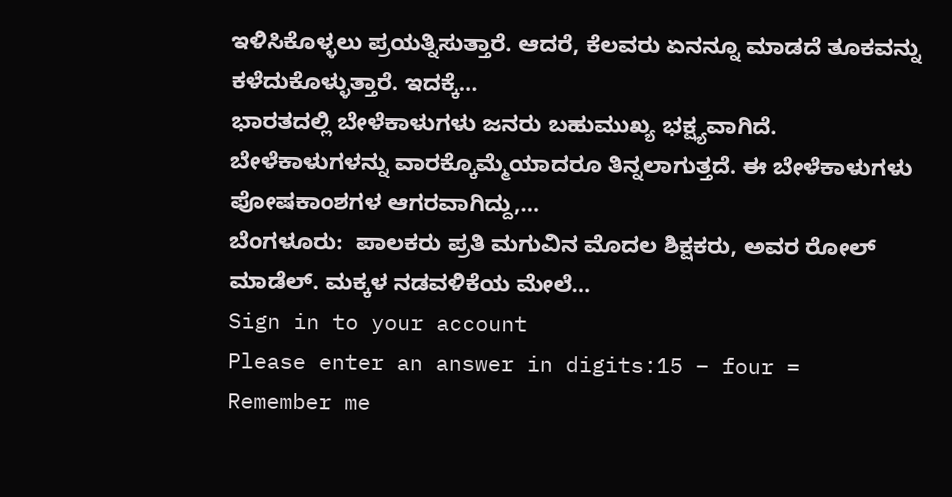ಇಳಿಸಿಕೊಳ್ಳಲು ಪ್ರಯತ್ನಿಸುತ್ತಾರೆ. ಆದರೆ, ಕೆಲವರು ಏನನ್ನೂ ಮಾಡದೆ ತೂಕವನ್ನು ಕಳೆದುಕೊಳ್ಳುತ್ತಾರೆ. ಇದಕ್ಕೆ…
ಭಾರತದಲ್ಲಿ ಬೇಳೆಕಾಳುಗಳು ಜನರು ಬಹುಮುಖ್ಯ ಭಕ್ಷ್ಯವಾಗಿದೆ. ಬೇಳೆಕಾಳುಗಳನ್ನು ವಾರಕ್ಕೊಮ್ಮೆಯಾದರೂ ತಿನ್ನಲಾಗುತ್ತದೆ. ಈ ಬೇಳೆಕಾಳುಗಳು ಪೋಷಕಾಂಶಗಳ ಆಗರವಾಗಿದ್ದು,…
ಬೆಂಗಳೂರು:  ಪಾಲಕರು ಪ್ರತಿ ಮಗುವಿನ ಮೊದಲ ಶಿಕ್ಷಕರು, ಅವರ ರೋಲ್ ಮಾಡೆಲ್. ಮಕ್ಕಳ ನಡವಳಿಕೆಯ ಮೇಲೆ…
Sign in to your account
Please enter an answer in digits:15 − four =
Remember me